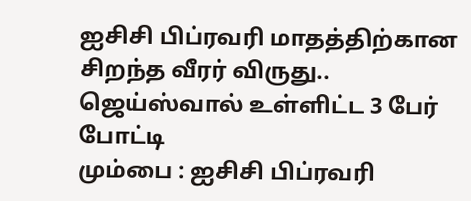ஐசிசி பிப்ரவரி மாதத்திற்கான சிறந்த வீரர் விருது.. ஜெய்ஸ்வால் உள்ளிட்ட 3 பேர் போட்டி
மும்பை : ஐசிசி பிப்ரவரி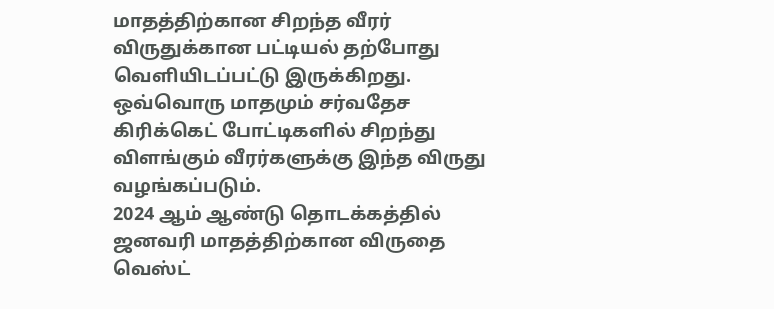மாதத்திற்கான சிறந்த வீரர் விருதுக்கான பட்டியல் தற்போது வெளியிடப்பட்டு இருக்கிறது. ஒவ்வொரு மாதமும் சர்வதேச கிரிக்கெட் போட்டிகளில் சிறந்து விளங்கும் வீரர்களுக்கு இந்த விருது வழங்கப்படும்.
2024 ஆம் ஆண்டு தொடக்கத்தில் ஜனவரி மாதத்திற்கான விருதை வெஸ்ட்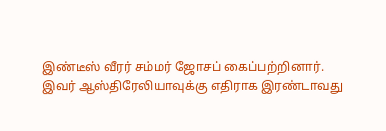இண்டீஸ் வீரர் சம்மர் ஜோசப் கைப்பற்றினார். இவர் ஆஸ்திரேலியாவுக்கு எதிராக இரண்டாவது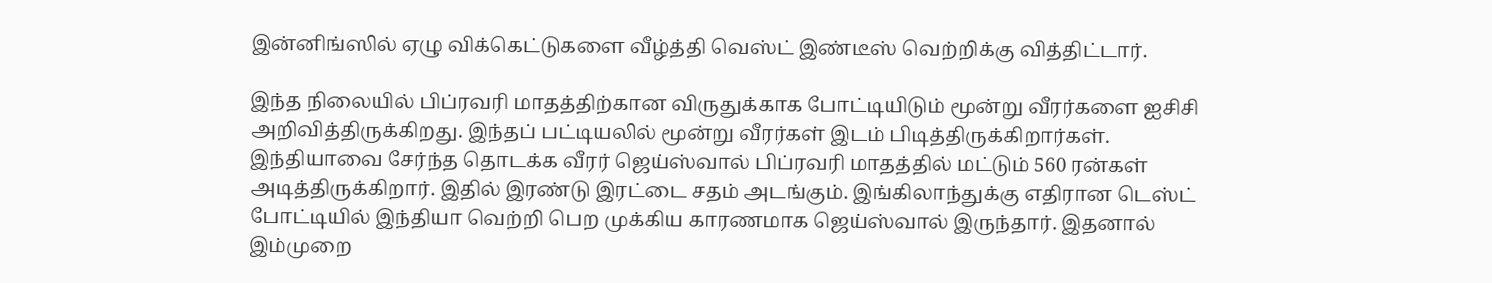இன்னிங்ஸில் ஏழு விக்கெட்டுகளை வீழ்த்தி வெஸ்ட் இண்டீஸ் வெற்றிக்கு வித்திட்டார்.

இந்த நிலையில் பிப்ரவரி மாதத்திற்கான விருதுக்காக போட்டியிடும் மூன்று வீரர்களை ஐசிசி அறிவித்திருக்கிறது. இந்தப் பட்டியலில் மூன்று வீரர்கள் இடம் பிடித்திருக்கிறார்கள். இந்தியாவை சேர்ந்த தொடக்க வீரர் ஜெய்ஸ்வால் பிப்ரவரி மாதத்தில் மட்டும் 560 ரன்கள் அடித்திருக்கிறார். இதில் இரண்டு இரட்டை சதம் அடங்கும். இங்கிலாந்துக்கு எதிரான டெஸ்ட் போட்டியில் இந்தியா வெற்றி பெற முக்கிய காரணமாக ஜெய்ஸ்வால் இருந்தார். இதனால் இம்முறை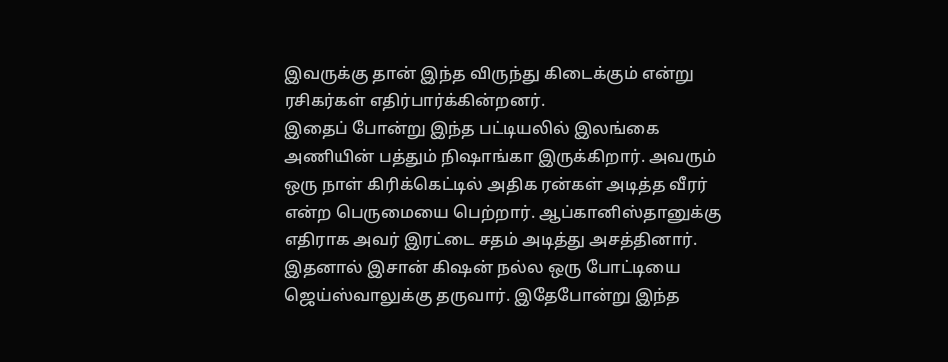இவருக்கு தான் இந்த விருந்து கிடைக்கும் என்று ரசிகர்கள் எதிர்பார்க்கின்றனர்.
இதைப் போன்று இந்த பட்டியலில் இலங்கை அணியின் பத்தும் நிஷாங்கா இருக்கிறார். அவரும் ஒரு நாள் கிரிக்கெட்டில் அதிக ரன்கள் அடித்த வீரர் என்ற பெருமையை பெற்றார். ஆப்கானிஸ்தானுக்கு எதிராக அவர் இரட்டை சதம் அடித்து அசத்தினார். இதனால் இசான் கிஷன் நல்ல ஒரு போட்டியை ஜெய்ஸ்வாலுக்கு தருவார். இதேபோன்று இந்த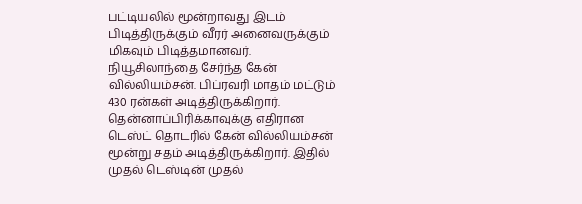பட்டியலில் மூன்றாவது இடம் பிடித்திருக்கும் வீரர் அனைவருக்கும் மிகவும் பிடித்தமானவர்.
நியூசிலாந்தை சேர்ந்த கேன் வில்லியம்சன். பிப்ரவரி மாதம் மட்டும் 430 ரன்கள் அடித்திருக்கிறார். தென்னாப்பிரிக்காவுக்கு எதிரான டெஸ்ட் தொடரில் கேன் வில்லியம்சன் மூன்று சதம் அடித்திருக்கிறார். இதில் முதல் டெஸ்டின் முதல்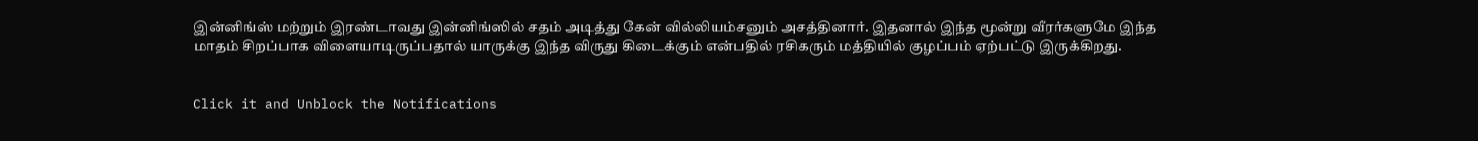இன்னிங்ஸ் மற்றும் இரண்டாவது இன்னிங்ஸில் சதம் அடித்து கேன் வில்லியம்சனும் அசத்தினார். இதனால் இந்த மூன்று வீரர்களுமே இந்த மாதம் சிறப்பாக விளையாடிருப்பதால் யாருக்கு இந்த விருது கிடைக்கும் என்பதில் ரசிகரும் மத்தியில் குழப்பம் ஏற்பட்டு இருக்கிறது.


Click it and Unblock the Notifications